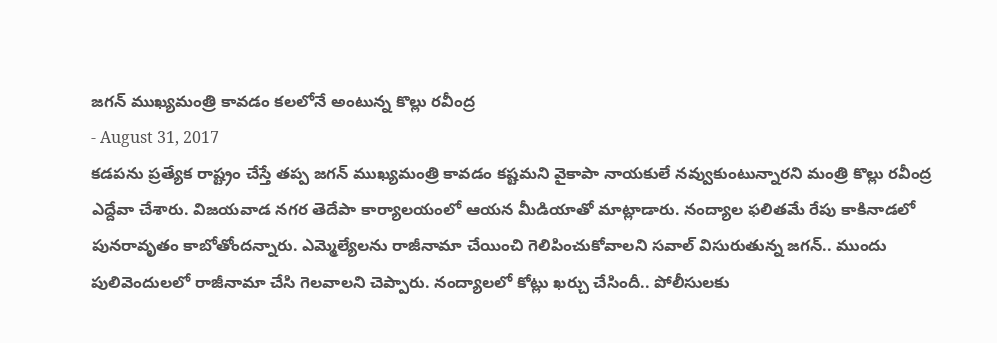జగన్ ముఖ్యమంత్రి కావడం కలలోనే అంటున్న కొల్లు రవీంద్ర
- August 31, 2017
కడపను ప్రత్యేక రాష్ట్రం చేస్తే తప్ప జగన్ ముఖ్యమంత్రి కావడం కష్టమని వైకాపా నాయకులే నవ్వుకుంటున్నారని మంత్రి కొల్లు రవీంద్ర ఎద్దేవా చేశారు. విజయవాడ నగర తెదేపా కార్యాలయంలో ఆయన మీడియాతో మాట్లాడారు. నంద్యాల ఫలితమే రేపు కాకినాడలో పునరావృతం కాబోతోందన్నారు. ఎమ్మెల్యేలను రాజీనామా చేయించి గెలిపించుకోవాలని సవాల్ విసురుతున్న జగన్.. ముందు పులివెందులలో రాజీనామా చేసి గెలవాలని చెప్పారు. నంద్యాలలో కోట్లు ఖర్చు చేసిందీ.. పోలీసులకు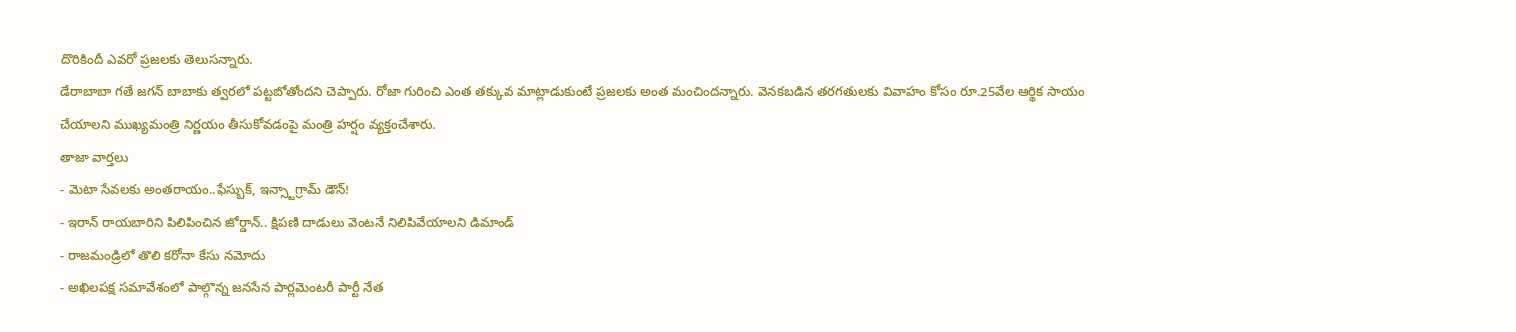దొరికిందీ ఎవరో ప్రజలకు తెలుసన్నారు.
డేరాబాబా గతే జగన్ బాబాకు త్వరలో పట్టబోతోందని చెప్పారు. రోజా గురించి ఎంత తక్కువ మాట్లాడుకుంటే ప్రజలకు అంత మంచిందన్నారు. వెనకబడిన తరగతులకు వివాహం కోసం రూ.25వేల ఆర్థిక సాయం చేయాలని ముఖ్యమంత్రి నిర్ణయం తీసుకోవడంపై మంత్రి హర్షం వ్యక్తంచేశారు.
తాజా వార్తలు
- మెటా సేవలకు అంతరాయం..ఫేస్బుక్, ఇన్స్టాగ్రామ్ డౌన్!
- ఇరాన్ రాయబారిని పిలిపించిన జోర్డాన్.. క్షిపణి దాడులు వెంటనే నిలిపివేయాలని డిమాండ్
- రాజమండ్రిలో తొలి కరోనా కేసు నమోదు
- అఖిలపక్ష సమావేశంలో పాల్గొన్న జనసేన పార్లమెంటరీ పార్టీ నేత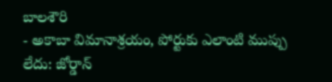బాలశౌరి
- అకాబా విమానాశ్రయం, పోర్టుకు ఎలాంటి ముప్పు లేదు: జోర్డాన్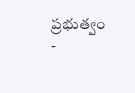ప్రభుత్వం
-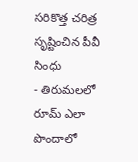సరికొత్త చరిత్ర సృష్టించిన పీవీ సింధు
- తిరుమలలో రూమ్ ఎలా పొందాలో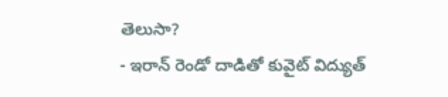తెలుసా?
- ఇరాన్ రెండో దాడితో కువైట్ విద్యుత్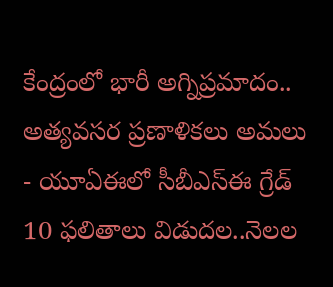కేంద్రంలో భారీ అగ్నిప్రమాదం.. అత్యవసర ప్రణాళికలు అమలు
- యూఏఈలో సీబీఎస్ఈ గ్రేడ్ 10 ఫలితాలు విడుదల..నెలల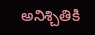అనిశ్చితికి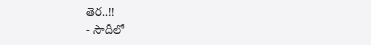తెర..!!
- సౌదీలో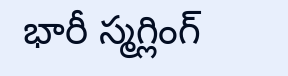భారీ స్మగ్లింగ్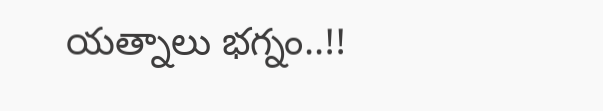యత్నాలు భగ్నం..!!